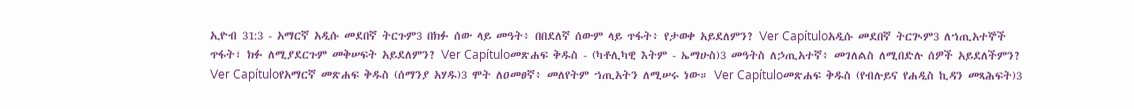ኢዮብ 31:3 - አማርኛ አዲሱ መደበኛ ትርጉም3 በክፉ ሰው ላይ መዓት፥ በበደለኛ ሰውም ላይ ጥፋት፥ የታወቀ አይደለምን? Ver Capítuloአዲሱ መደበኛ ትርጒም3 ለኀጢአተኞች ጥፋት፣ ክፉ ለሚያደርጉም መቅሠፍት አይደለምን? Ver Capítuloመጽሐፍ ቅዱስ - (ካቶሊካዊ እትም - ኤማሁስ)3 መዓትስ ለኃጢአተኛ፥ መገለልስ ለሚበድሉ ሰዎች አይደለችምን? Ver Capítuloየአማርኛ መጽሐፍ ቅዱስ (ሰማንያ አሃዱ)3 ሞት ለዐመፀኛ፥ መለየትም ኀጢአትን ለሚሠሩ ነው። Ver Capítuloመጽሐፍ ቅዱስ (የብሉይና የሐዲስ ኪዳን መጻሕፍት)3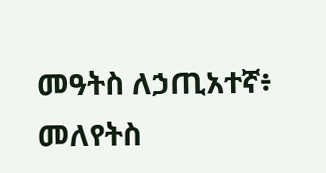መዓትስ ለኃጢአተኛ፥ መለየትስ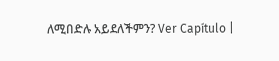ለሚበድሉ አይደለችምን? Ver Capítulo |